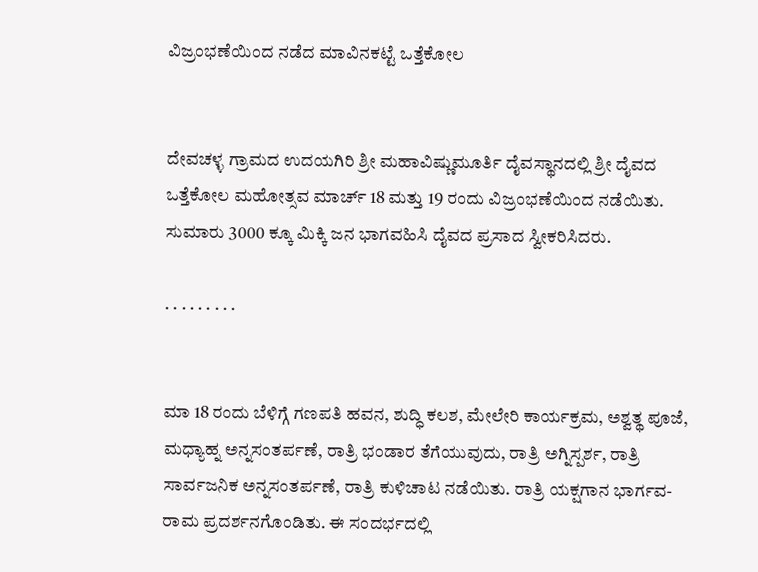ವಿಜ್ರಂಭಣೆಯಿಂದ ನಡೆದ ಮಾವಿನಕಟ್ಟೆ ಒತ್ತೆಕೋಲ


ದೇವಚಳ್ಳ ಗ್ರಾಮದ ಉದಯಗಿರಿ ಶ್ರೀ ಮಹಾವಿಷ್ಣುಮೂರ್ತಿ ದೈವಸ್ಥಾನದಲ್ಲಿ ಶ್ರೀ ದೈವದ ಒತ್ತೆಕೋಲ ಮಹೋತ್ಸವ ಮಾರ್ಚ್ 18 ಮತ್ತು 19 ರಂದು ವಿಜ್ರಂಭಣೆಯಿಂದ ನಡೆಯಿತು. ಸುಮಾರು 3000 ಕ್ಕೂ ಮಿಕ್ಕಿ ಜನ ಭಾಗವಹಿಸಿ ದೈವದ ಪ್ರಸಾದ ಸ್ವೀಕರಿಸಿದರು.

. . . . . . . . .


ಮಾ 18 ರಂದು ಬೆಳಿಗ್ಗೆ ಗಣಪತಿ ಹವನ, ಶುದ್ಧಿ ಕಲಶ, ಮೇಲೇರಿ ಕಾರ್ಯಕ್ರಮ, ಅಶ್ವತ್ಥ ಪೂಜೆ, ಮಧ್ಯಾಹ್ನ ಅನ್ನಸಂತರ್ಪಣೆ, ರಾತ್ರಿ ಭಂಡಾರ ತೆಗೆಯುವುದು, ರಾತ್ರಿ ಅಗ್ನಿಸ್ಪರ್ಶ, ರಾತ್ರಿ ಸಾರ್ವಜನಿಕ ಅನ್ನಸಂತರ್ಪಣೆ, ರಾತ್ರಿ ಕುಳಿಚಾಟ ನಡೆಯಿತು. ರಾತ್ರಿ ಯಕ್ಷಗಾನ ಭಾರ್ಗವ- ರಾಮ ಪ್ರದರ್ಶನಗೊಂಡಿತು. ಈ ಸಂದರ್ಭದಲ್ಲಿ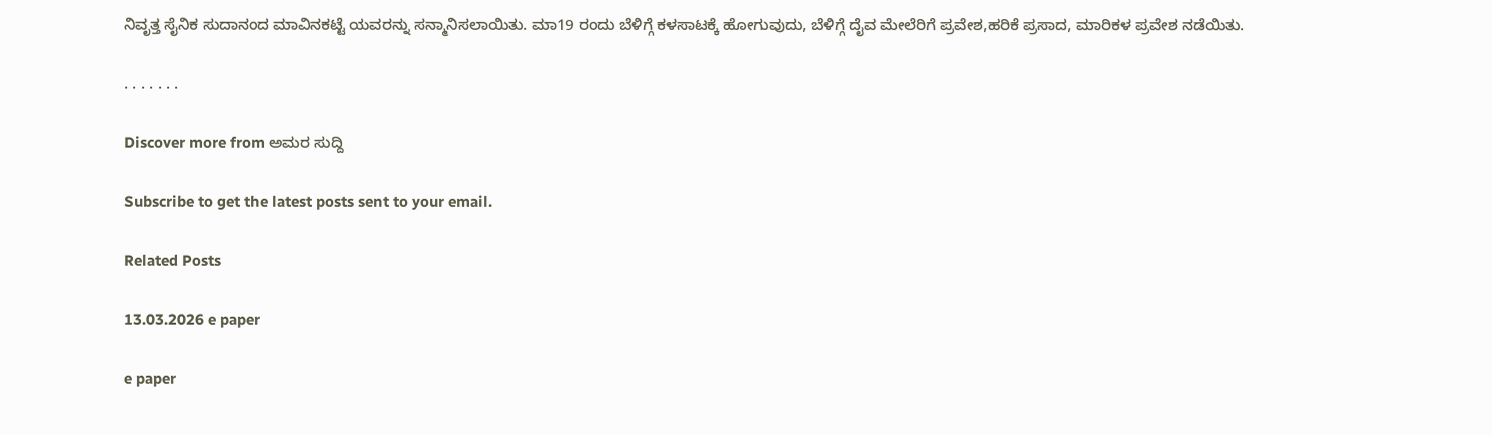ನಿವೃತ್ತ ಸೈನಿಕ ಸುದಾನಂದ ಮಾವಿನಕಟ್ಟೆ ಯವರನ್ನು ಸನ್ಮಾನಿಸಲಾಯಿತು. ಮಾ19 ರಂದು ಬೆಳಿಗ್ಗೆ ಕಳಸಾಟಕ್ಕೆ ಹೋಗುವುದು, ಬೆಳಿಗ್ಗೆ ದೈವ ಮೇಲೆರಿಗೆ ಪ್ರವೇಶ,ಹರಿಕೆ ಪ್ರಸಾದ, ಮಾರಿಕಳ ಪ್ರವೇಶ ನಡೆಯಿತು.

. . . . . . .

Discover more from ಅಮರ ಸುದ್ದಿ

Subscribe to get the latest posts sent to your email.

Related Posts

13.03.2026 e paper

e paper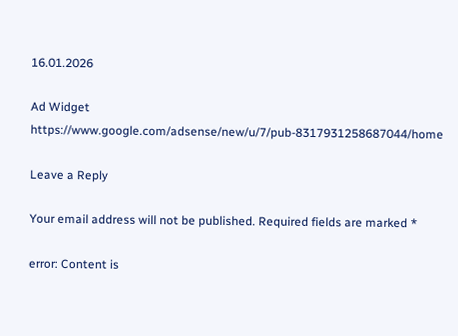16.01.2026

Ad Widget
https://www.google.com/adsense/new/u/7/pub-8317931258687044/home

Leave a Reply

Your email address will not be published. Required fields are marked *

error: Content is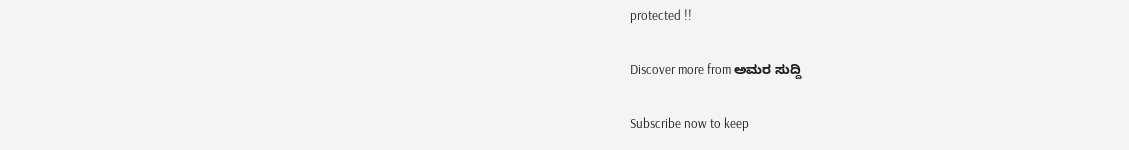protected !!

Discover more from ಅಮರ ಸುದ್ದಿ

Subscribe now to keep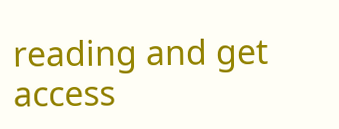reading and get access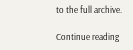to the full archive.

Continue reading